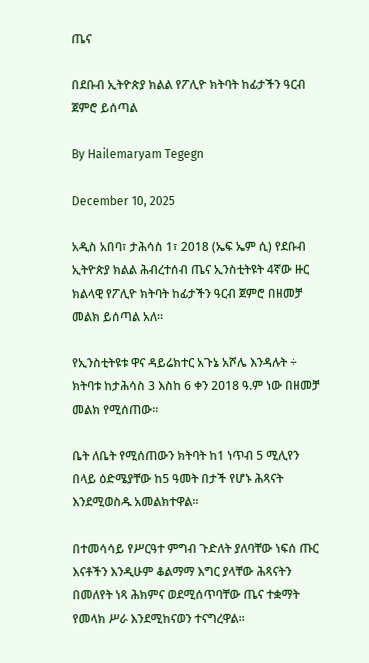ጤና

በደቡብ ኢትዮጵያ ክልል የፖሊዮ ክትባት ከፊታችን ዓርብ ጀምሮ ይሰጣል

By Hailemaryam Tegegn

December 10, 2025

አዲስ አበባ፣ ታሕሳስ 1፣ 2018 (ኤፍ ኤም ሲ) የደቡብ ኢትዮጵያ ክልል ሕብረተሰብ ጤና ኢንስቲትዩት 4ኛው ዙር ክልላዊ የፖሊዮ ክትባት ከፊታችን ዓርብ ጀምሮ በዘመቻ መልክ ይሰጣል አለ።

የኢንስቲትዩቱ ዋና ዳይሬክተር አጉኔ አሾሌ እንዳሉት ÷ ክትባቱ ከታሕሳስ 3 እስከ 6 ቀን 2018 ዓ.ም ነው በዘመቻ መልክ የሚሰጠው፡፡

ቤት ለቤት የሚሰጠውን ክትባት ከ1 ነጥብ 5 ሚሊየን በላይ ዕድሜያቸው ከ5 ዓመት በታች የሆኑ ሕጻናት እንደሚወስዱ አመልክተዋል፡፡

በተመሳሳይ የሥርዓተ ምግብ ጉድለት ያለባቸው ነፍሰ ጡር እናቶችን እንዲሁም ቆልማማ እግር ያላቸው ሕጻናትን በመለየት ነጻ ሕክምና ወደሚሰጥባቸው ጤና ተቋማት የመላክ ሥራ እንደሚከናወን ተናግረዋል።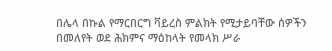በሌላ በኩል የማርበርግ ቫይረስ ምልክት የሚታይባቸው ሰዎችን በመለየት ወደ ሕክምና ማዕከላት የመላክ ሥራ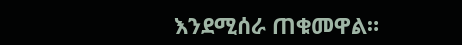እንደሚሰራ ጠቁመዋል።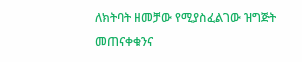ለክትባት ዘመቻው የሚያስፈልገው ዝግጅት መጠናቀቁንና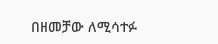በዘመቻው ለሚሳተፉ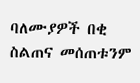ባለሙያዎች በቂ ስልጠና መሰጠቱንም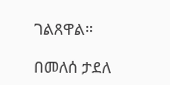ገልጸዋል።

በመለሰ ታደለ